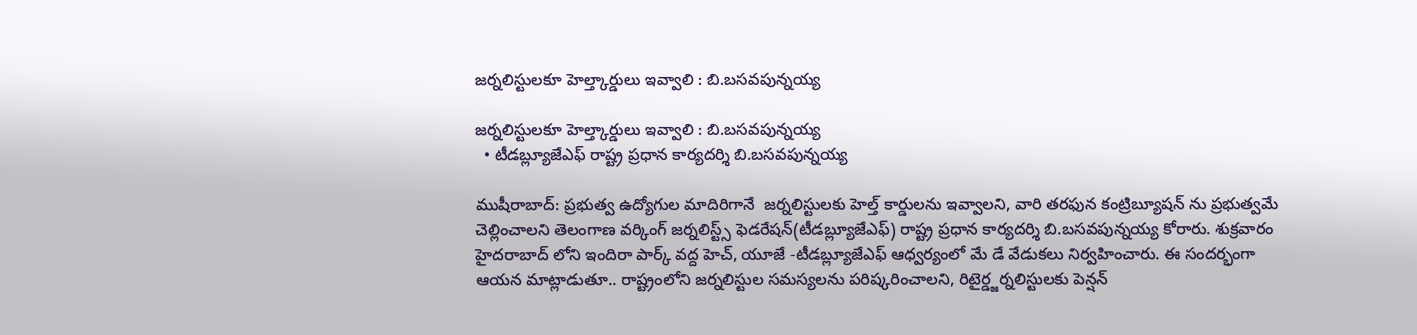జర్నలిస్టులకూ హెల్త్కార్డులు ఇవ్వాలి : బి.బసవపున్నయ్య

జర్నలిస్టులకూ హెల్త్కార్డులు ఇవ్వాలి : బి.బసవపున్నయ్య
  • టీడబ్ల్యూజేఎఫ్ రాష్ట్ర ప్రధాన కార్యదర్శి బి.బసవపున్నయ్య

ముషీరాబాద్: ప్రభుత్వ ఉద్యోగుల మాదిరిగానే  జర్నలిస్టులకు హెల్త్ కార్డులను ఇవ్వాలని, వారి తరఫున కంట్రిబ్యూషన్ ను ప్రభుత్వమే చెల్లించాలని తెలంగాణ వర్కింగ్ జర్నలిస్ట్స్ ఫెడరేషన్(టీడబ్ల్యూజేఎఫ్) రాష్ట్ర ప్రధాన కార్యదర్శి బి.బసవపున్నయ్య కోరారు. శుక్రవారం హైదరాబాద్ లోని ఇందిరా పార్క్ వద్ద హెచ్, యూజే -టీడబ్ల్యూజేఎఫ్ ఆధ్వర్యంలో మే డే వేడుకలు నిర్వహించారు. ఈ సందర్భంగా ఆయన మాట్లాడుతూ.. రాష్ట్రంలోని జర్నలిస్టుల సమస్యలను పరిష్కరించాలని, రిటైర్డ్జర్నలిస్టులకు పెన్షన్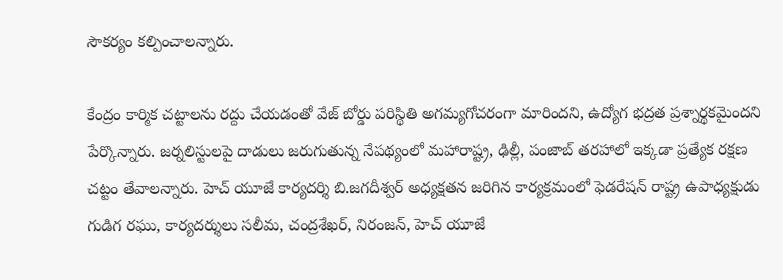సౌకర్యం కల్పించాలన్నారు.

కేంద్రం కార్మిక చట్టాలను రద్దు చేయడంతో వేజ్ బోర్డు పరిస్థితి అగమ్యగోచరంగా మారిందని, ఉద్యోగ భద్రత ప్రశ్నార్థకమైందని పేర్కొన్నారు. జర్నలిస్టులపై దాడులు జరుగుతున్న నేపథ్యంలో మహారాష్ట్ర, ఢిల్లీ, పంజాబ్ తరహాలో ఇక్కడా ప్రత్యేక రక్షణ చట్టం తేవాలన్నారు. హెచ్ యూజే కార్యదర్శి బి.జగదీశ్వర్ అధ్యక్షతన జరిగిన కార్యక్రమంలో ఫెడరేషన్ రాష్ట్ర ఉపాధ్యక్షుడు గుడిగ రఘు, కార్యదర్శులు సలీమ, చంద్రశేఖర్, నిరంజన్, హెచ్ యూజే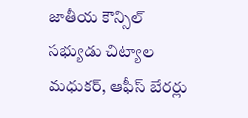జాతీయ కౌన్సిల్ సభ్యుడు చిట్యాల మధుకర్, ఆఫీస్ బేరర్లు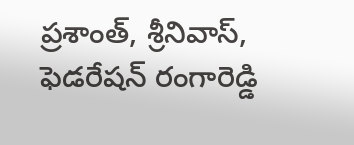ప్రశాంత్, శ్రీనివాస్, ఫెడరేషన్ రంగారెడ్డి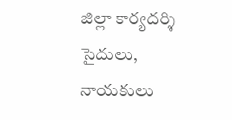జిల్లా కార్యదర్శి సైదులు, నాయకులు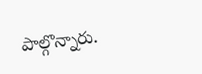పాల్గొన్నారు.